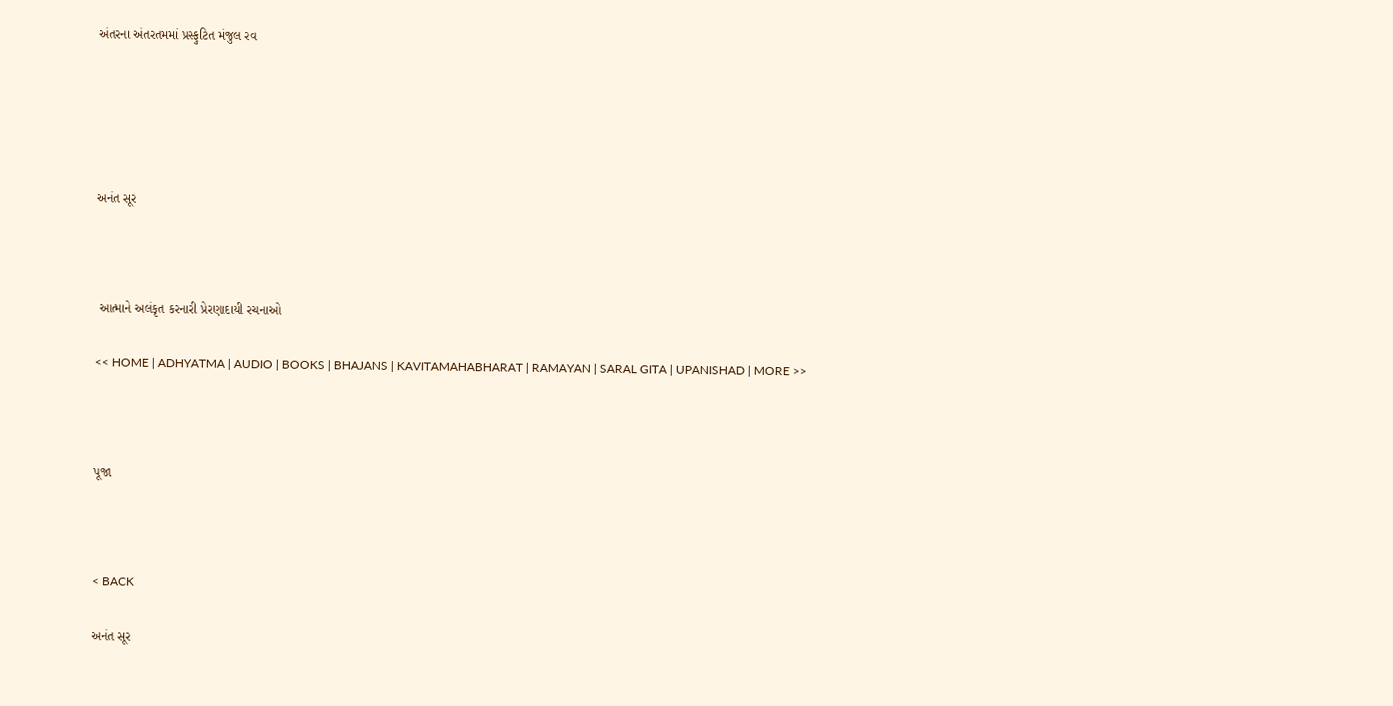અંતરના અંતરતમમાં પ્રસ્ફુટિત મંજુલ રવ





અનંત સૂર



 આત્માને અલંકૃત કરનારી પ્રેરણાદાયી રચનાઓ

<< HOME | ADHYATMA | AUDIO | BOOKS | BHAJANS | KAVITAMAHABHARAT | RAMAYAN | SARAL GITA | UPANISHAD | MORE >>



પૂજા



< BACK

અનંત સૂર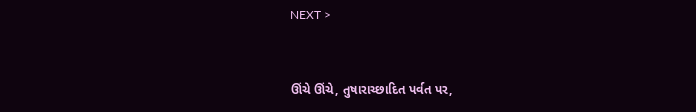NEXT >


ઊંચે ઊંચે, તુષારાચ્છાદિત પર્વત પર,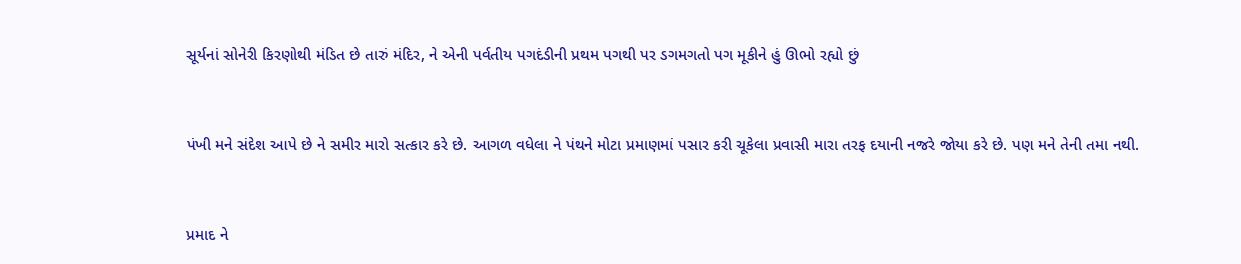સૂર્યનાં સોનેરી કિરણોથી મંડિત છે તારું મંદિર, ને એની પર્વતીય પગદંડીની પ્રથમ પગથી પર ડગમગતો પગ મૂકીને હું ઊભો રહ્યો છું



પંખી મને સંદેશ આપે છે ને સમીર મારો સત્કાર કરે છે. આગળ વધેલા ને પંથને મોટા પ્રમાણમાં પસાર કરી ચૂકેલા પ્રવાસી મારા તરફ દયાની નજરે જોયા કરે છે. પણ મને તેની તમા નથી.



પ્રમાદ ને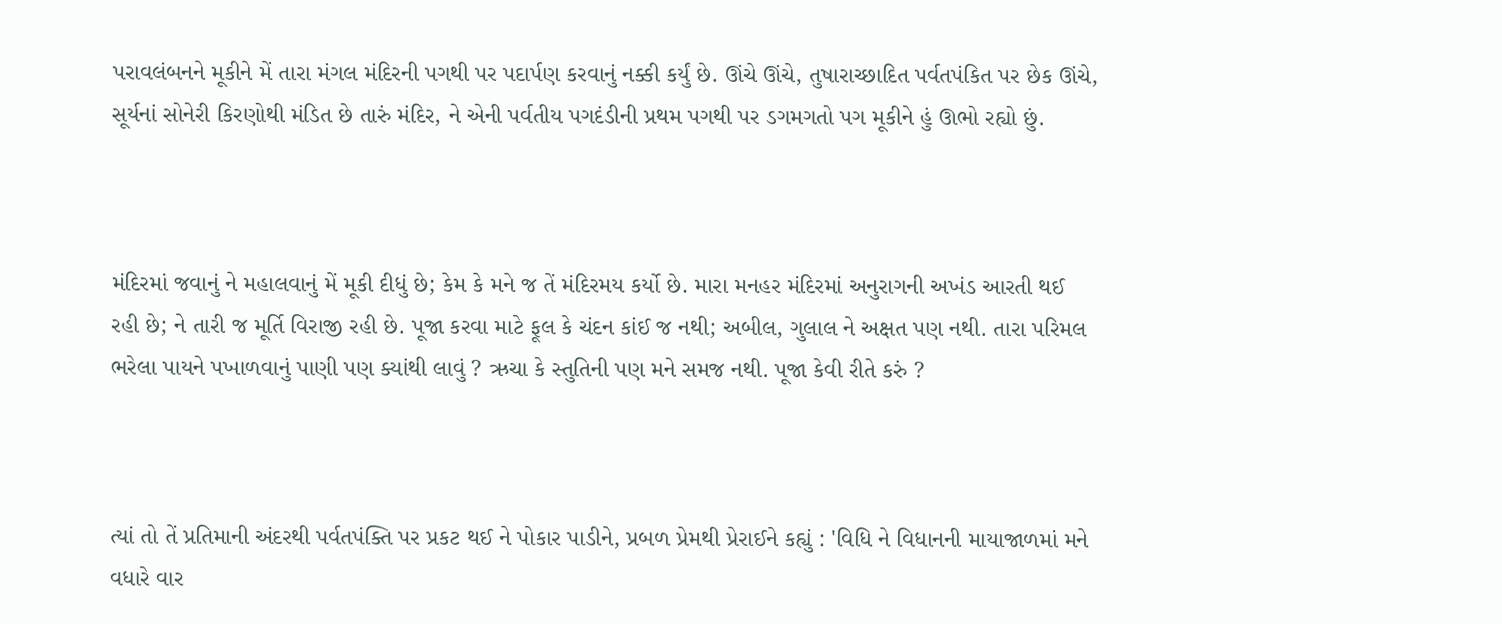પરાવલંબનને મૂકીને મેં તારા મંગલ મંદિરની પગથી પર પદાર્પણ કરવાનું નક્કી કર્યું છે. ઊંચે ઊંચે, તુષારાચ્છાદિત પર્વતપંકિત પર છેક ઊંચે, સૂર્યનાં સોનેરી કિરણોથી મંડિત છે તારું મંદિર, ને એની પર્વતીય પગદંડીની પ્રથમ પગથી પર ડગમગતો પગ મૂકીને હું ઊભો રહ્યો છું.



મંદિરમાં જવાનું ને મહાલવાનું મેં મૂકી દીધું છે; કેમ કે મને જ તેં મંદિરમય કર્યો છે. મારા મનહર મંદિરમાં અનુરાગની અખંડ આરતી થઈ રહી છે; ને તારી જ મૂર્તિ વિરાજી રહી છે. પૂજા કરવા માટે ફૂલ કે ચંદન કાંઈ જ નથી; અબીલ, ગુલાલ ને અક્ષત પણ નથી. તારા પરિમલ ભરેલા પાયને પખાળવાનું પાણી પણ ક્યાંથી લાવું ? ઋચા કે સ્તુતિની પણ મને સમજ નથી. પૂજા કેવી રીતે કરું ?



ત્યાં તો તેં પ્રતિમાની અંદરથી પર્વતપંક્તિ પર પ્રકટ થઈ ને પોકાર પાડીને, પ્રબળ પ્રેમથી પ્રેરાઈને કહ્યું : 'વિધિ ને વિધાનની માયાજાળમાં મને વધારે વાર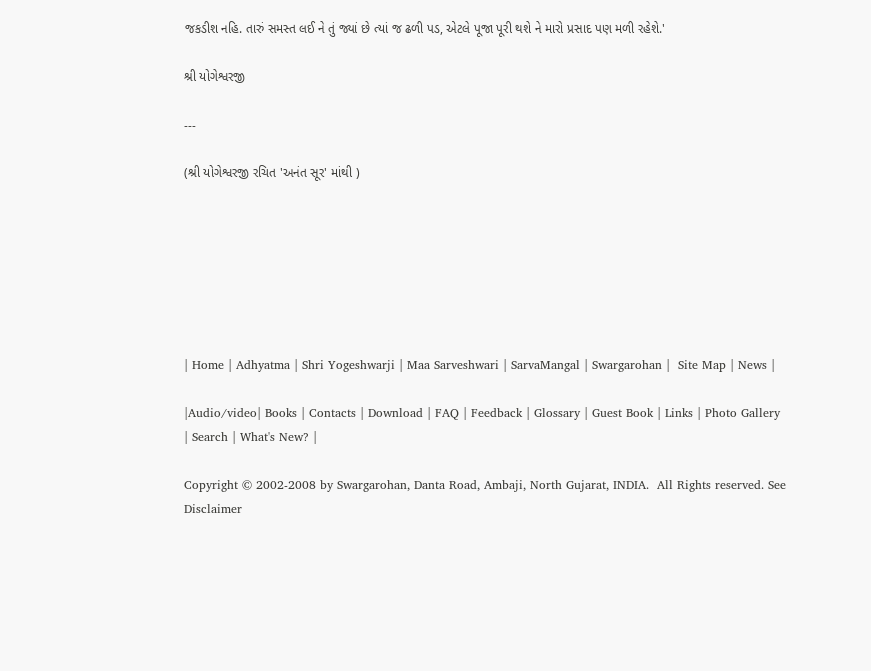જકડીશ નહિ. તારું સમસ્ત લઈ ને તું જ્યાં છે ત્યાં જ ઢળી પડ, એટલે પૂજા પૂરી થશે ને મારો પ્રસાદ પણ મળી રહેશે.'

શ્રી યોગેશ્વરજી

---

(શ્રી યોગેશ્વરજી રચિત 'અનંત સૂર' માંથી )







| Home | Adhyatma | Shri Yogeshwarji | Maa Sarveshwari | SarvaMangal | Swargarohan |  Site Map | News |

|Audio/video| Books | Contacts | Download | FAQ | Feedback | Glossary | Guest Book | Links | Photo Gallery | Search | What's New? |

Copyright © 2002-2008 by Swargarohan, Danta Road, Ambaji, North Gujarat, INDIA.  All Rights reserved. See Disclaimer